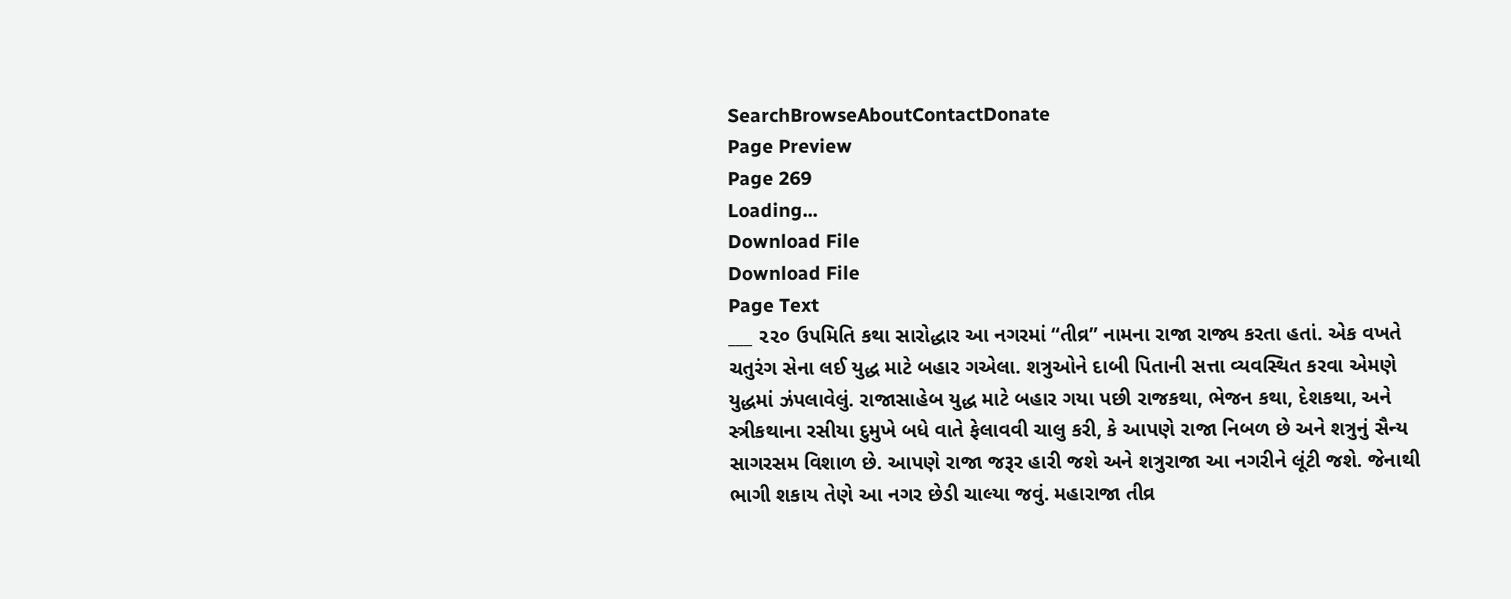SearchBrowseAboutContactDonate
Page Preview
Page 269
Loading...
Download File
Download File
Page Text
___ ૨૨૦ ઉપમિતિ કથા સારોદ્ધાર આ નગરમાં “તીવ્ર” નામના રાજા રાજ્ય કરતા હતાં. એક વખતે ચતુરંગ સેના લઈ યુદ્ધ માટે બહાર ગએલા. શત્રુઓને દાબી પિતાની સત્તા વ્યવસ્થિત કરવા એમણે યુદ્ધમાં ઝંપલાવેલું. રાજાસાહેબ યુદ્ધ માટે બહાર ગયા પછી રાજકથા, ભેજન કથા, દેશકથા, અને સ્ત્રીકથાના રસીયા દુમુખે બધે વાતે ફેલાવવી ચાલુ કરી, કે આપણે રાજા નિબળ છે અને શત્રુનું સૈન્ય સાગરસમ વિશાળ છે. આપણે રાજા જરૂર હારી જશે અને શત્રુરાજા આ નગરીને લૂંટી જશે. જેનાથી ભાગી શકાય તેણે આ નગર છેડી ચાલ્યા જવું. મહારાજા તીવ્ર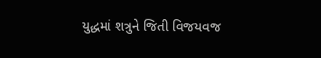યુદ્ધમાં શત્રુને જિતી વિજયવજ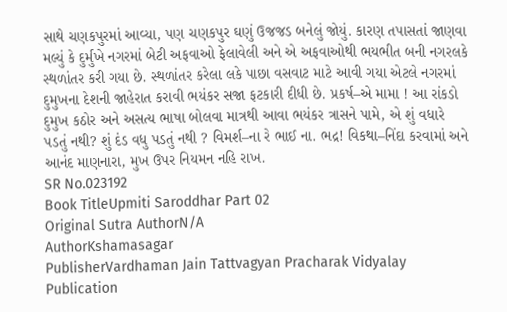સાથે ચણકપુરમાં આવ્યા, પણ ચણકપુર ઘણું ઉજજડ બનેલું જોયું. કારણ તપાસતાં જાણવા મલ્યું કે દુર્મુખે નગરમાં બેટી અફવાઓ ફેલાવેલી અને એ અફવાઓથી ભયભીત બની નગરલકે સ્થળાંતર કરી ગયા છે. સ્થળાંતર કરેલા લકે પાછા વસવાટ માટે આવી ગયા એટલે નગરમાં દુમુખના દેશની જાહેરાત કરાવી ભયંકર સજા ફટકારી દીધી છે. પ્રકર્ષ–એ મામા ! આ રાંકડો દુમુખ કઠોર અને અસત્ય ભાષા બોલવા માત્રથી આવા ભયંકર ત્રાસને પામે, એ શું વધારે પડતું નથી? શું દંડ વધુ પડતું નથી ? વિમર્શ–ના રે ભાઈ ના. ભદ્ર! વિકથા–નિંદા કરવામાં અને આનંદ માણનારા, મુખ ઉપર નિયમન નહિ રાખ.
SR No.023192
Book TitleUpmiti Saroddhar Part 02
Original Sutra AuthorN/A
AuthorKshamasagar
PublisherVardhaman Jain Tattvagyan Pracharak Vidyalay
Publication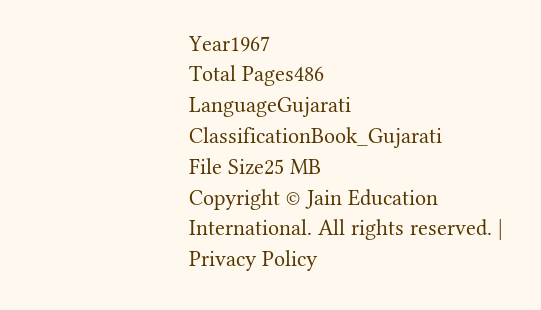Year1967
Total Pages486
LanguageGujarati
ClassificationBook_Gujarati
File Size25 MB
Copyright © Jain Education International. All rights reserved. | Privacy Policy